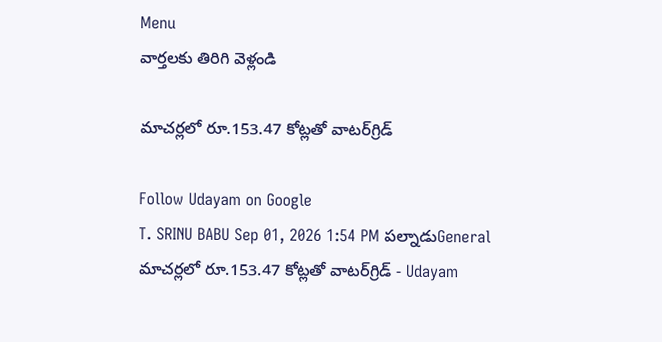Menu
వార్తలకు తిరిగి వెళ్లండి

మాచర్లలో రూ.153.47 కోట్లతో వాటర్‌గ్రిడ్‌

Follow Udayam on Google
T. SRINU BABU Sep 01, 2026 1:54 PM పల్నాడుGeneral
మాచర్లలో రూ.153.47 కోట్లతో వాటర్‌గ్రిడ్‌ - Udayam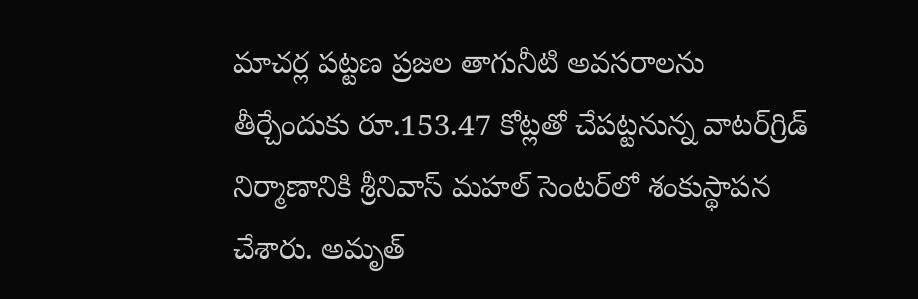మాచర్ల పట్టణ ప్రజల తాగునీటి అవసరాలను తీర్చేందుకు రూ.153.47 కోట్లతో చేపట్టనున్న వాటర్‌గ్రిడ్‌ నిర్మాణానికి శ్రీనివాస్‌ మహల్‌ సెంటర్‌లో శంకుస్థాపన చేశారు. అమృత్‌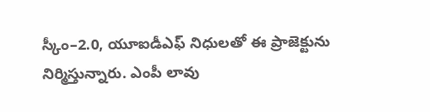స్కీం–2.0, యూఐడీఎఫ్‌ నిధులతో ఈ ప్రాజెక్టును నిర్మిస్తున్నారు. ఎంపీ లావు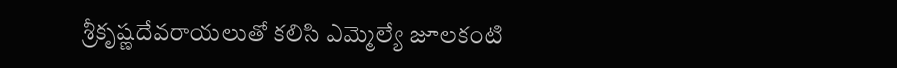శ్రీకృష్ణదేవరాయలుతో కలిసి ఎమ్మెల్యే జూలకంటి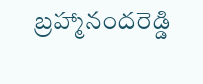బ్రహ్మానందరెడ్డి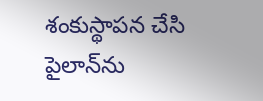శంకుస్థాపన చేసి పైలాన్‌ను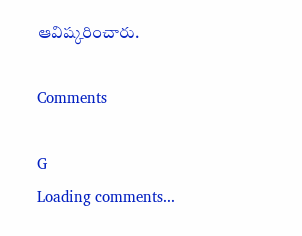ఆవిష్కరించారు.

Comments

G
Loading comments...